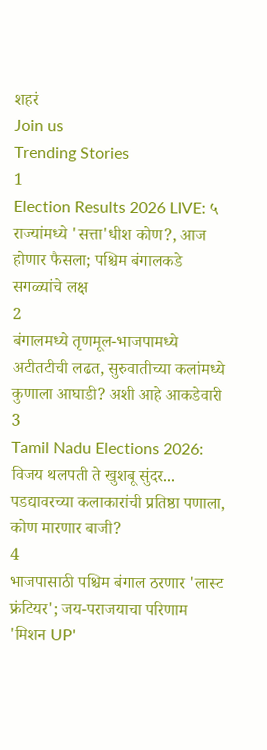शहरं
Join us
Trending Stories
1
Election Results 2026 LIVE: ५ राज्यांमध्ये 'सत्ता'धीश कोण?, आज होणार फैसला; पश्चिम बंगालकडे सगळ्यांचे लक्ष
2
बंगालमध्ये तृणमूल-भाजपामध्ये अटीतटीची लढत, सुरुवातीच्या कलांमध्ये कुणाला आघाडी? अशी आहे आकडेवारी
3
Tamil Nadu Elections 2026: विजय थलपती ते खुशबू सुंदर... पडद्यावरच्या कलाकारांची प्रतिष्ठा पणाला, कोण मारणार बाजी?
4
भाजपासाठी पश्चिम बंगाल ठरणार 'लास्ट फ्रंटियर'; जय-पराजयाचा परिणाम 'मिशन UP'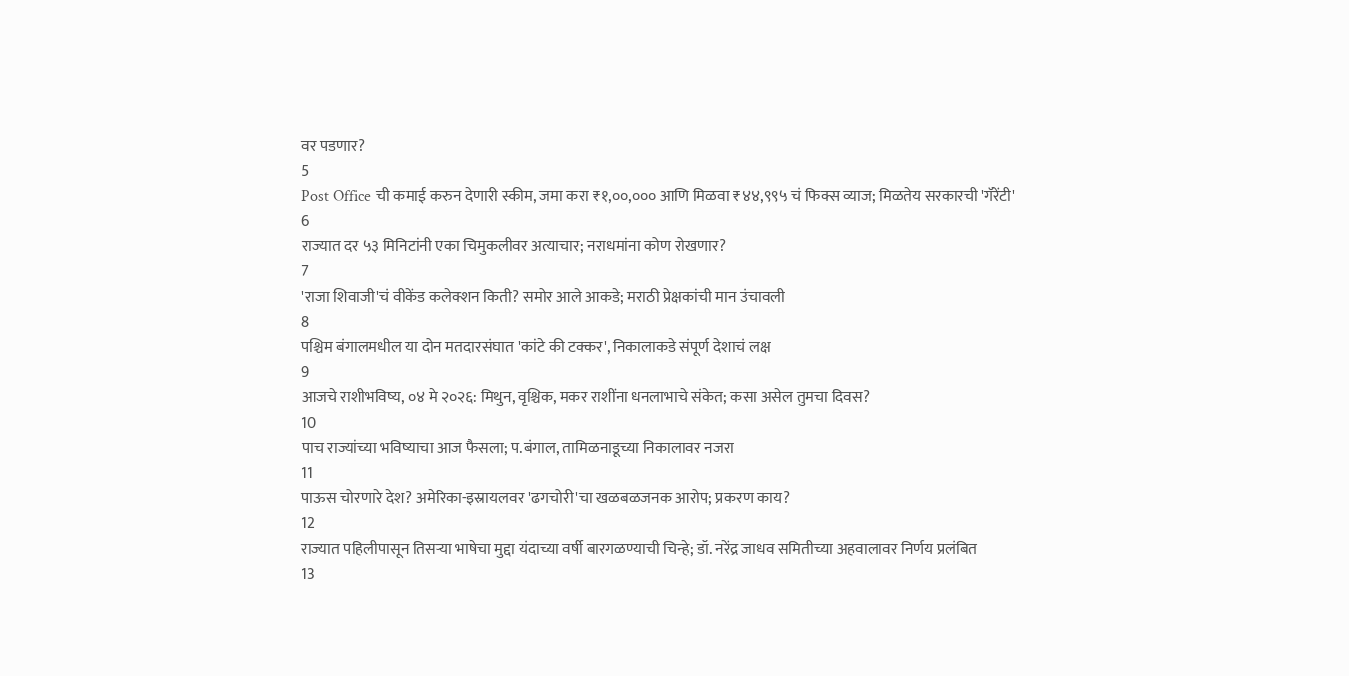वर पडणार?
5
Post Office ची कमाई करुन देणारी स्कीम, जमा करा ₹१,००,००० आणि मिळवा ₹४४,९९५ चं फिक्स व्याज; मिळतेय सरकारची 'गॅरेंटी'
6
राज्यात दर ५३ मिनिटांनी एका चिमुकलीवर अत्याचार; नराधमांना कोण रोखणार?
7
'राजा शिवाजी'चं वीकेंड कलेक्शन किती? समोर आले आकडे; मराठी प्रेक्षकांची मान उंचावली
8
पश्चिम बंगालमधील या दोन मतदारसंघात 'कांटे की टक्कर', निकालाकडे संपूर्ण देशाचं लक्ष
9
आजचे राशीभविष्य, ०४ मे २०२६: मिथुन, वृश्चिक, मकर राशींना धनलाभाचे संकेत; कसा असेल तुमचा दिवस?
10
पाच राज्यांच्या भविष्याचा आज फैसला; प.बंगाल, तामिळनाडूच्या निकालावर नजरा
11
पाऊस चोरणारे देश? अमेरिका-इस्रायलवर 'ढगचोरी'चा खळबळजनक आरोप; प्रकरण काय?
12
राज्यात पहिलीपासून तिसऱ्या भाषेचा मुद्दा यंदाच्या वर्षी बारगळण्याची चिन्हे; डॉ. नरेंद्र जाधव समितीच्या अहवालावर निर्णय प्रलंबित
13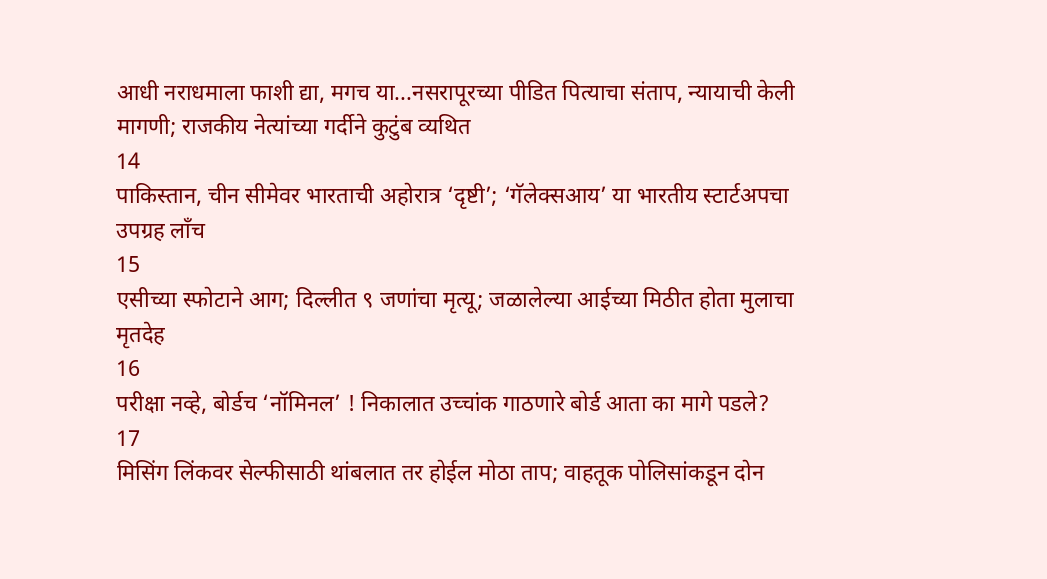आधी नराधमाला फाशी द्या, मगच या...नसरापूरच्या पीडित पित्याचा संताप, न्यायाची केली मागणी; राजकीय नेत्यांच्या गर्दीने कुटुंब व्यथित
14
पाकिस्तान, चीन सीमेवर भारताची अहोरात्र ‘दृष्टी’; ‘गॅलेक्सआय’ या भारतीय स्टार्टअपचा उपग्रह लाँच
15
एसीच्या स्फोटाने आग; दिल्लीत ९ जणांचा मृत्यू; जळालेल्या आईच्या मिठीत होता मुलाचा मृतदेह
16
परीक्षा नव्हे, बोर्डच ‘नॉमिनल’ ! निकालात उच्चांक गाठणारे बोर्ड आता का मागे पडले?
17
मिसिंग लिंकवर सेल्फीसाठी थांबलात तर होईल मोठा ताप; वाहतूक पोलिसांकडून दोन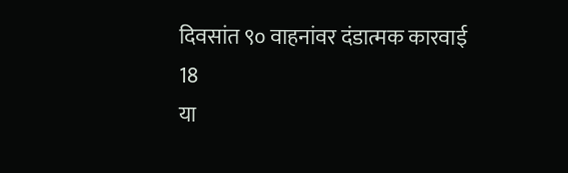दिवसांत ९० वाहनांवर दंडात्मक कारवाई
18
या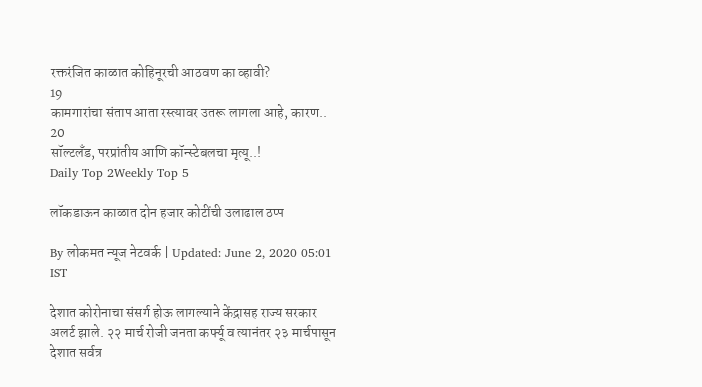रक्तरंजित काळात कोहिनूरची आठवण का व्हावी?
19
कामगारांचा संताप आता रस्त्यावर उतरू लागला आहे, कारण..
20
सॉल्टलँड, परप्रांतीय आणि कॉन्स्टेबलचा मृत्यू..!
Daily Top 2Weekly Top 5

लॉकडाऊन काळात दोन हजार कोटींची उलाढाल ठप्प

By लोकमत न्यूज नेटवर्क | Updated: June 2, 2020 05:01 IST

देशात कोरोनाचा संसर्ग होऊ लागल्याने केंद्रासह राज्य सरकार अलर्ट झाले. २२ मार्च रोजी जनता कर्फ्यू व त्यानंतर २३ मार्चपासून देशात सर्वत्र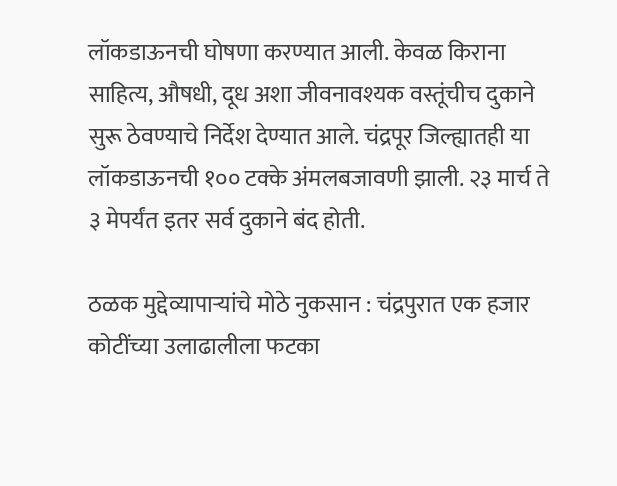लॉकडाऊनची घोषणा करण्यात आली. केवळ किराना साहित्य, औषधी, दूध अशा जीवनावश्यक वस्तूंचीच दुकाने सुरू ठेवण्याचे निर्देश देण्यात आले. चंद्रपूर जिल्ह्यातही या लॉकडाऊनची १०० टक्के अंमलबजावणी झाली. २३ मार्च ते ३ मेपर्यंत इतर सर्व दुकाने बंद होती.

ठळक मुद्देव्यापाऱ्यांचे मोठे नुकसान : चंद्रपुरात एक हजार कोटींच्या उलाढालीला फटका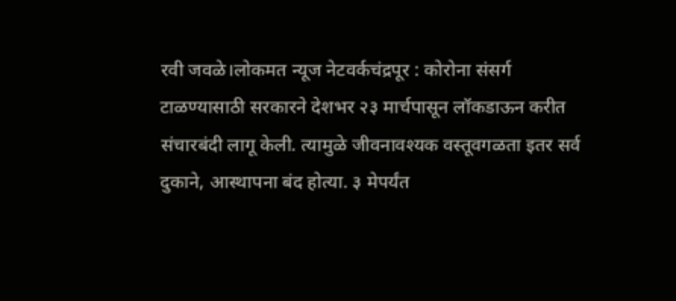रवी जवळे।लोकमत न्यूज नेटवर्कचंद्रपूर : कोरोना संसर्ग टाळण्यासाठी सरकारने देशभर २३ मार्चपासून लॉकडाऊन करीत संचारबंदी लागू केली. त्यामुळे जीवनावश्यक वस्तूवगळता इतर सर्व दुकाने, आस्थापना बंद होत्या. ३ मेपर्यंत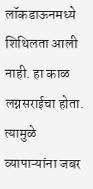लॉकडाऊनमध्ये शिथिलता आली नाही. हा काळ लग्नसराईचा होता. त्यामुळे व्यापाऱ्यांना जबर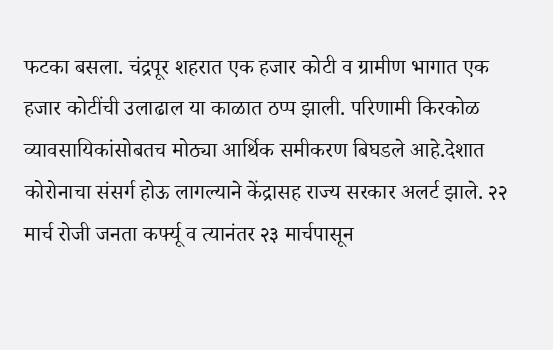फटका बसला. चंद्रपूर शहरात एक हजार कोटी व ग्रामीण भागात एक हजार कोटींची उलाढाल या काळात ठप्प झाली. परिणामी किरकोळ व्यावसायिकांसोबतच मोठ्या आर्थिक समीकरण बिघडले आहे.देशात कोरोनाचा संसर्ग होऊ लागल्याने केंद्रासह राज्य सरकार अलर्ट झाले. २२ मार्च रोजी जनता कर्फ्यू व त्यानंतर २३ मार्चपासून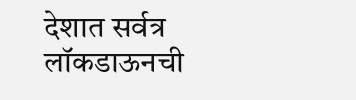देशात सर्वत्र लॉकडाऊनची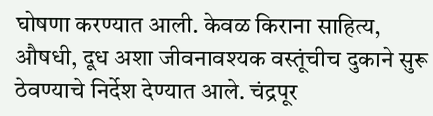घोषणा करण्यात आली. केवळ किराना साहित्य, औषधी, दूध अशा जीवनावश्यक वस्तूंचीच दुकाने सुरू ठेवण्याचे निर्देश देण्यात आले. चंद्रपूर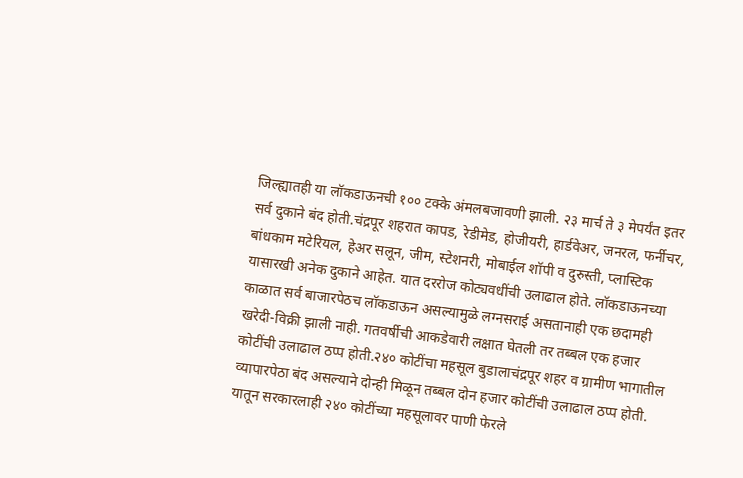जिल्ह्यातही या लॉकडाऊनची १०० टक्के अंमलबजावणी झाली. २३ मार्च ते ३ मेपर्यंत इतर सर्व दुकाने बंद होती.चंद्रपूर शहरात कापड, रेडीमेड, होजीयरी, हार्डवेअर, जनरल, फर्नीचर, बांधकाम मटेरियल, हेअर सलून, जीम, स्टेशनरी, मोबाईल शॉपी व दुरुस्ती, प्लास्टिक यासारखी अनेक दुकाने आहेत. यात दररोज कोट्यवधींची उलाढाल होते. लॉकडाऊनच्या काळात सर्व बाजारपेठच लॉकडाऊन असल्यामुळे लग्नसराई असतानाही एक छदामही खरेदी-विक्री झाली नाही. गतवर्षीची आकडेवारी लक्षात घेतली तर तब्बल एक हजार कोटींची उलाढाल ठप्प होती.२४० कोटींचा महसूल बुडालाचंद्रपूर शहर व ग्रामीण भागातील व्यापारपेठा बंद असल्याने दोन्ही मिळून तब्बल दोन हजार कोटींची उलाढाल ठप्प होती. यातून सरकारलाही २४० कोटींच्या महसूलावर पाणी फेरले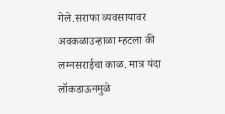गेले.सराफा व्यवसायावर अवकळाउन्हाळा म्हटला की लग्नसराईचा काळ. मात्र यंदा लॉकडाऊनमुळे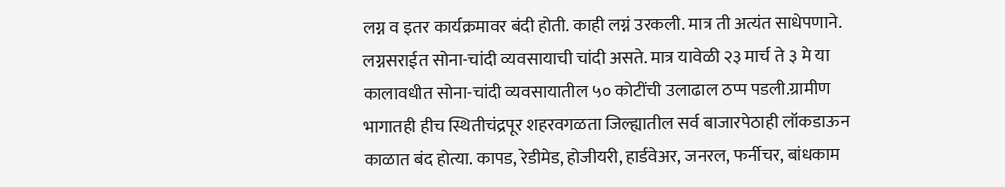लग्न व इतर कार्यक्रमावर बंदी होती. काही लग्नं उरकली. मात्र ती अत्यंत साधेपणाने. लग्नसराईत सोना-चांदी व्यवसायाची चांदी असते. मात्र यावेळी २३ मार्च ते ३ मे या कालावधीत सोना-चांदी व्यवसायातील ५० कोटींची उलाढाल ठप्प पडली.ग्रामीण भागातही हीच स्थितीचंद्रपूर शहरवगळता जिल्ह्यातील सर्व बाजारपेठाही लॉकडाऊन काळात बंद होत्या. कापड, रेडीमेड, होजीयरी, हार्डवेअर, जनरल, फर्नीचर, बांधकाम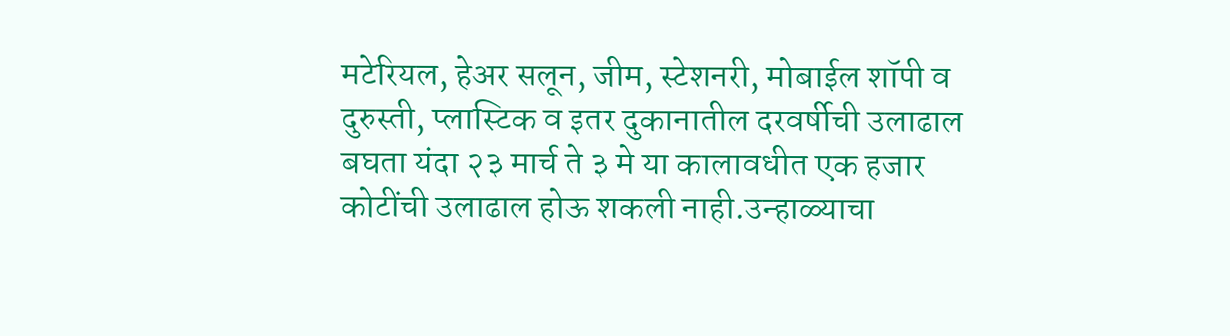मटेरियल, हेअर सलून, जीम, स्टेशनरी, मोबाईल शॉपी व दुरुस्ती, प्लास्टिक व इतर दुकानातील दरवर्षीची उलाढाल बघता यंदा २३ मार्च ते ३ मे या कालावधीत एक हजार कोटींची उलाढाल होऊ शकली नाही.उन्हाळ्याचा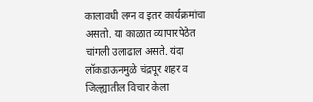कालावधी लग्न व इतर कार्यक्रमांचा असतो. या काळात व्यापारपेठेत चांगली उलाढाल असते. यंदा लॉकडाऊनमुळे चंद्रपूर शहर व जिल्ह्यातील विचार केला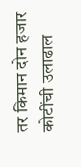तर किमान दोन हजार कोटींची उलाढाल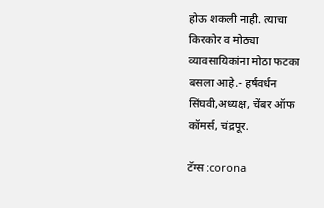होऊ शकली नाही. त्याचा किरकोर व मोठ्या व्यावसायिकांना मोठा फटका बसला आहे.- हर्षवर्धन सिंघवी,अध्यक्ष, चेंबर ऑफ कॉमर्स, चंद्रपूर.

टॅग्स :corona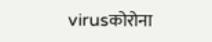virusकोरोना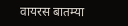वायरस बातम्या